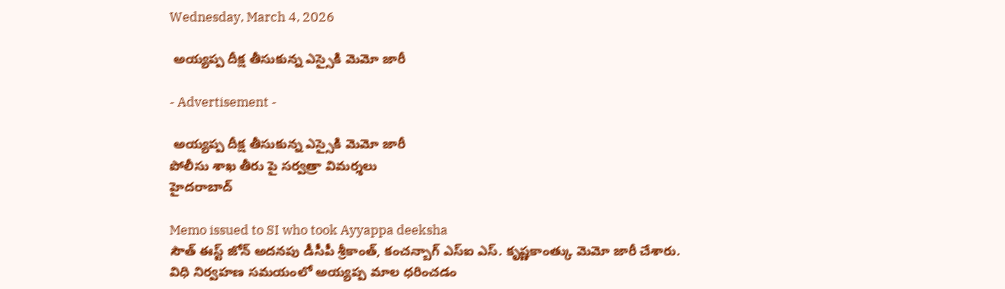Wednesday, March 4, 2026

 అయ్యప్ప దీక్ష తీసుకున్న ఎస్సైకి మెమో జారీ

- Advertisement -

 అయ్యప్ప దీక్ష తీసుకున్న ఎస్సైకి మెమో జారీ
పోలీసు శాఖ తీరు పై సర్వత్రా విమర్శలు
హైదరాబాద్

Memo issued to SI who took Ayyappa deeksha
సౌత్ ఈస్ట్ జోన్ అదనపు డీసీపీ శ్రీకాంత్, కంచన్బాగ్ ఎస్ఐ ఎస్. కృష్ణకాంత్కు మెమో జారీ చేశారు. విధి నిర్వహణ సమయంలో అయ్యప్ప మాల ధరించడం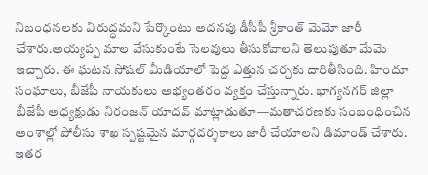నిబంధనలకు విరుద్ధమని పేర్కొంటు అదనపు డీసీపీ శ్రీకాంత్ మెమో జారీ చేశారు.అయ్యప్ప మాల వేసుకుంటే సెలవులు తీసుకోవాలని తెలుపుతూ మేమె ఇచ్చారు. ఈ ఘటన సోషల్ మీడియాలో పెద్ద ఎత్తున చర్చకు దారితీసింది. హిందూ సంఘాలు, బీజేపీ నాయకులు అభ్యంతరం వ్యక్తం చేస్తున్నారు. భాగ్యనగర్ జిల్లా బీజేపీ అధ్యక్షుడు నిరంజన్ యాదవ్ మాట్లాడుతూ—మతాచరణకు సంబంధించిన అంశాల్లో పోలీసు శాఖ స్పష్టమైన మార్గదర్శకాలు జారీ చేయాలని డిమాండ్ చేశారు. ఇతర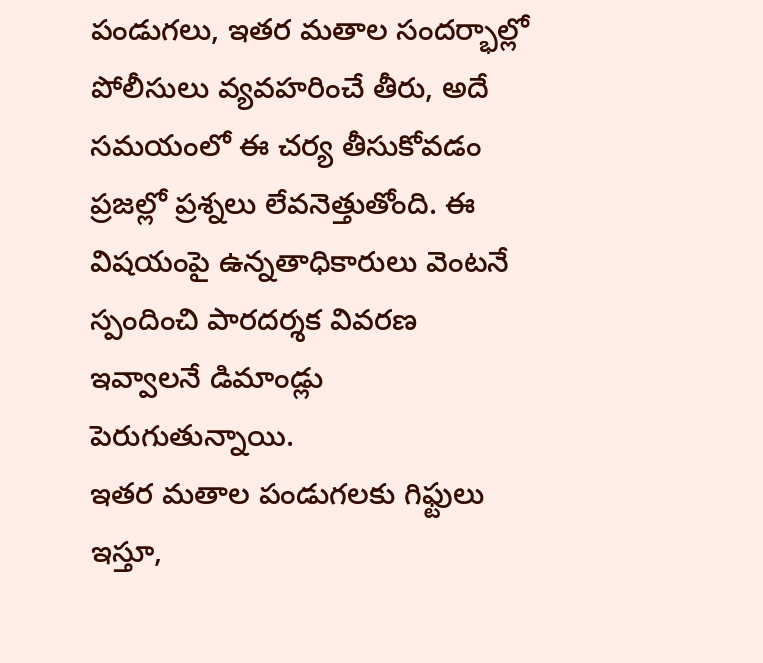పండుగలు, ఇతర మతాల సందర్భాల్లో పోలీసులు వ్యవహరించే తీరు, అదే సమయంలో ఈ చర్య తీసుకోవడం ప్రజల్లో ప్రశ్నలు లేవనెత్తుతోంది. ఈ విషయంపై ఉన్నతాధికారులు వెంటనే స్పందించి పారదర్శక వివరణ ఇవ్వాలనే డిమాండ్లు పెరుగుతున్నాయి.
ఇతర మతాల పండుగలకు గిఫ్టులు ఇస్తూ,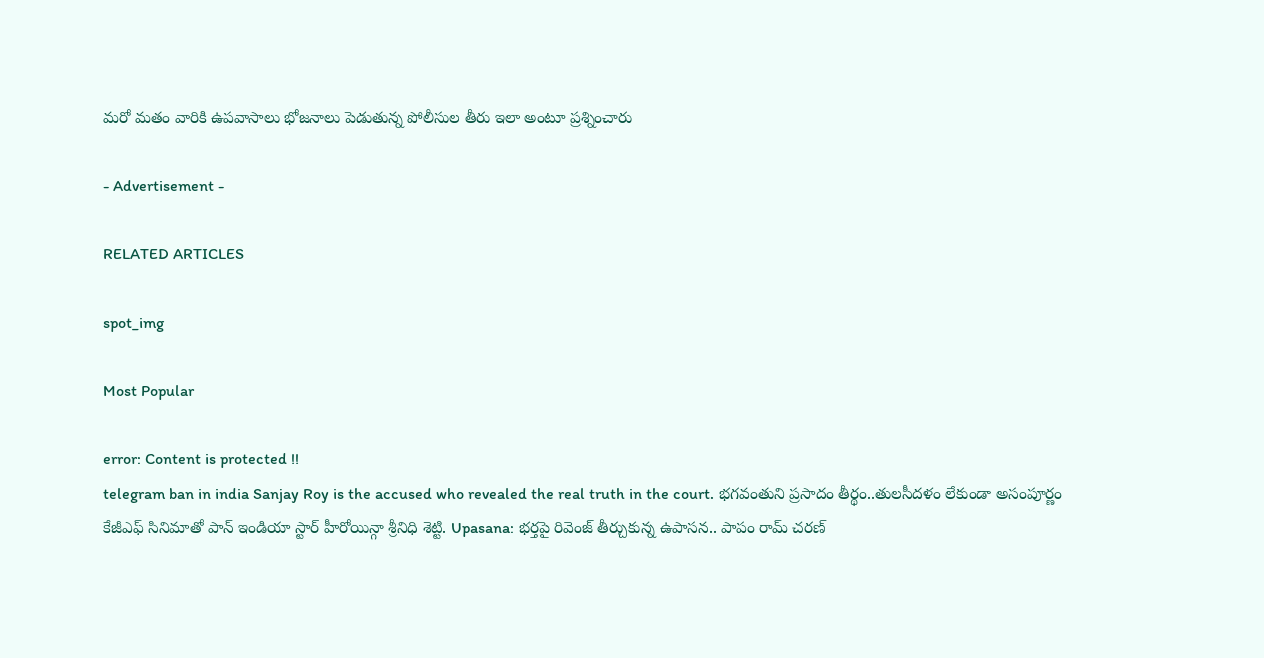మరో మతం వారికి ఉపవాసాలు భోజనాలు పెడుతున్న పోలీసుల తీరు ఇలా అంటూ ప్రశ్నించారు

- Advertisement -

RELATED ARTICLES

spot_img

Most Popular

error: Content is protected !!
telegram ban in india Sanjay Roy is the accused who revealed the real truth in the court. భగవంతుని ప్రసాదం తీర్థం..తులసీదళం లేకుండా అసంపూర్ణం కేజీఎఫ్ సినిమాతో పాన్ ఇండియా స్టార్ హీరోయిన్గా శ్రీనిధి శెట్టి. Upasana: భర్తపై రివెంజ్ తీర్చుకున్న ఉపాసన.. పాపం రామ్ చరణ్